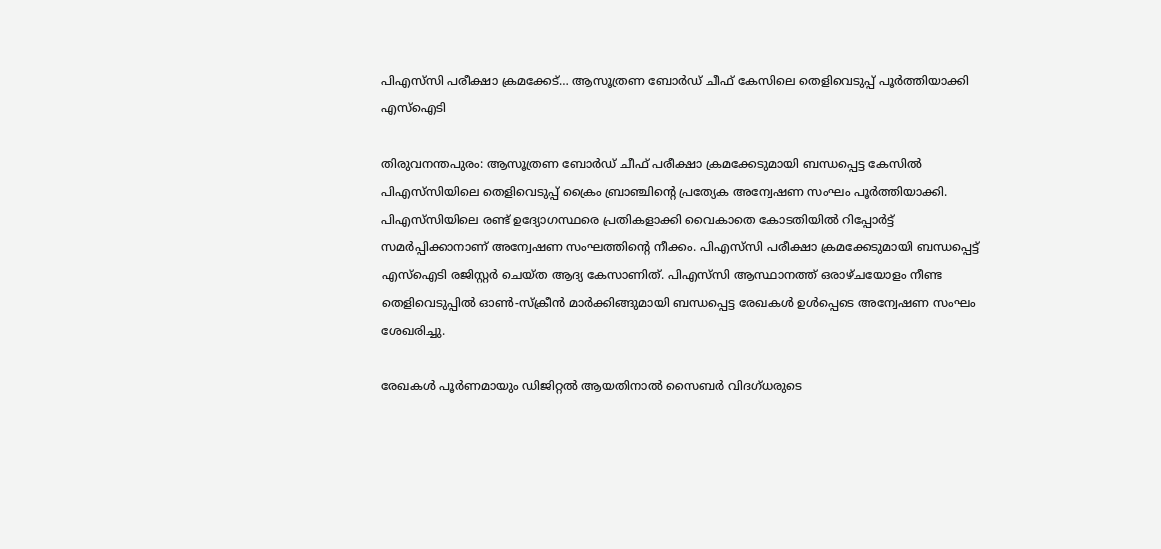പിഎസ്‌സി പരീക്ഷാ ക്രമക്കേട്… ആസൂത്രണ ബോർഡ് ചീഫ് കേസിലെ തെളിവെടുപ്പ് പൂർത്തിയാക്കി എസ്ഐടി

തിരുവനന്തപുരം: ആസൂത്രണ ബോർഡ് ചീഫ് പരീക്ഷാ ക്രമക്കേടുമായി ബന്ധപ്പെട്ട കേസിൽ പിഎസ്‌സിയിലെ തെളിവെടുപ്പ് ക്രൈം ബ്രാഞ്ചിന്റെ പ്രത്യേക അന്വേഷണ സംഘം പൂർത്തിയാക്കി. പിഎസ്‌സിയിലെ രണ്ട് ഉദ്യോഗസ്ഥരെ പ്രതികളാക്കി വൈകാതെ കോടതിയിൽ റിപ്പോർട്ട് സമർപ്പിക്കാനാണ് അന്വേഷണ സംഘത്തിന്റെ നീക്കം. പിഎസ്‌സി പരീക്ഷാ ക്രമക്കേടുമായി ബന്ധപ്പെട്ട് എസ്ഐടി രജിസ്റ്റർ ചെയ്ത ആദ്യ കേസാണിത്. പിഎസ്‌സി ആസ്ഥാനത്ത് ഒരാഴ്ചയോളം നീണ്ട തെളിവെടുപ്പിൽ ഓൺ-സ്ക്രീൻ മാർക്കിങ്ങുമായി ബന്ധപ്പെട്ട രേഖകൾ ഉൾപ്പെടെ അന്വേഷണ സംഘം ശേഖരിച്ചു.

രേഖകൾ പൂർണമായും ഡിജിറ്റൽ ആയതിനാൽ സൈബർ വിദഗ്ധരുടെ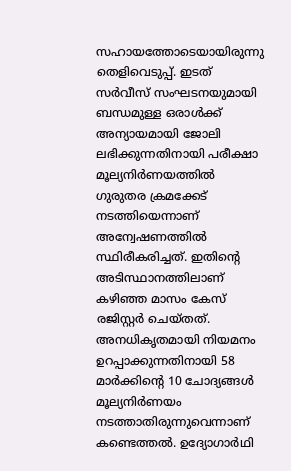സഹായത്തോടെയായിരുന്നു തെളിവെടുപ്പ്. ഇടത് സർവീസ് സംഘടനയുമായി ബന്ധമുള്ള ഒരാൾക്ക് അന്യായമായി ജോലി ലഭിക്കുന്നതിനായി പരീക്ഷാ മൂല്യനിർണയത്തിൽ ഗുരുതര ക്രമക്കേട് നടത്തിയെന്നാണ് അന്വേഷണത്തിൽ സ്ഥിരീകരിച്ചത്. ഇതിന്റെ അടിസ്ഥാനത്തിലാണ് കഴിഞ്ഞ മാസം കേസ് രജിസ്റ്റർ ചെയ്തത്. അനധികൃതമായി നിയമനം ഉറപ്പാക്കുന്നതിനായി 58 മാർക്കിന്റെ 10 ചോദ്യങ്ങൾ മൂല്യനിർണയം നടത്താതിരുന്നുവെന്നാണ് കണ്ടെത്തൽ. ഉദ്യോഗാർഥി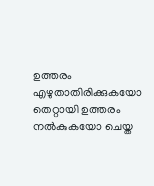ഉത്തരം എഴുതാതിരിക്കുകയോ തെറ്റായി ഉത്തരം നൽകുകയോ ചെയ്ത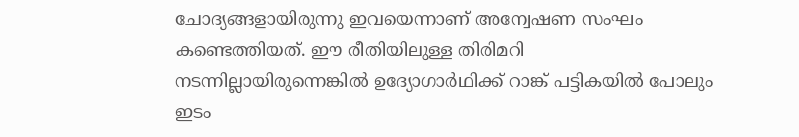ചോദ്യങ്ങളായിരുന്നു ഇവയെന്നാണ് അന്വേഷണ സംഘം കണ്ടെത്തിയത്. ഈ രീതിയിലുള്ള തിരിമറി നടന്നില്ലായിരുന്നെങ്കിൽ ഉദ്യോഗാർഥിക്ക് റാങ്ക് പട്ടികയിൽ പോലും ഇടം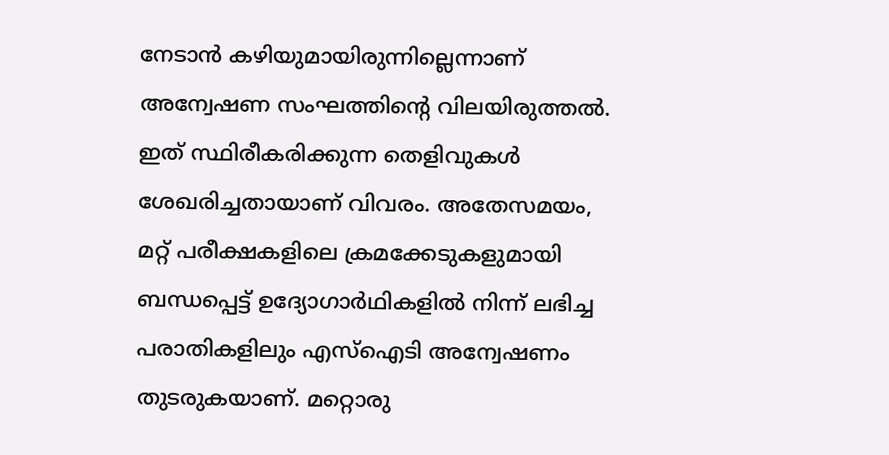നേടാൻ കഴിയുമായിരുന്നില്ലെന്നാണ് അന്വേഷണ സംഘത്തിന്റെ വിലയിരുത്തൽ. ഇത് സ്ഥിരീകരിക്കുന്ന തെളിവുകൾ ശേഖരിച്ചതായാണ് വിവരം. അതേസമയം, മറ്റ് പരീക്ഷകളിലെ ക്രമക്കേടുകളുമായി ബന്ധപ്പെട്ട് ഉദ്യോഗാർഥികളിൽ നിന്ന് ലഭിച്ച പരാതികളിലും എസ്ഐടി അന്വേഷണം തുടരുകയാണ്. മറ്റൊരു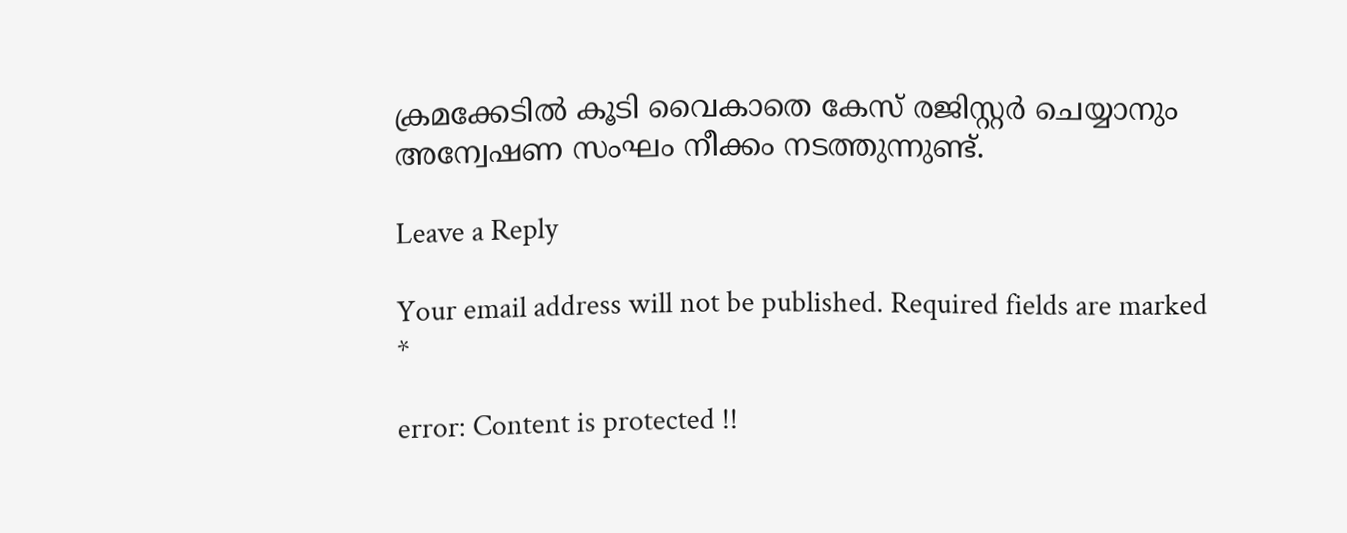ക്രമക്കേടിൽ കൂടി വൈകാതെ കേസ് രജിസ്റ്റർ ചെയ്യാനും അന്വേഷണ സംഘം നീക്കം നടത്തുന്നുണ്ട്.

Leave a Reply

Your email address will not be published. Required fields are marked *

error: Content is protected !!